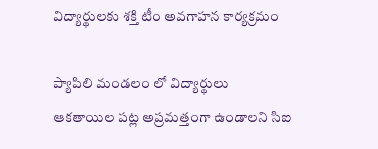విద్యార్థులకు శక్తి టీం అవగాహన కార్యక్రమం

ప్యాపిలి మండలం లో విద్యార్థులు ఆకతాయిల పట్ల అప్రమత్తంగా ఉండాలని సిఐ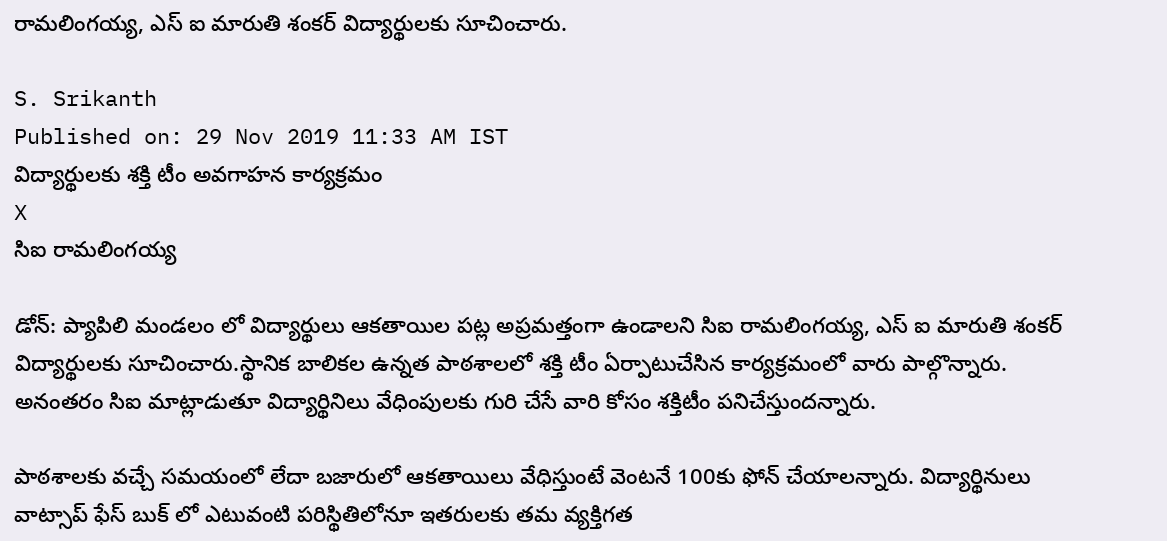రామలింగయ్య, ఎస్ ఐ మారుతి శంకర్ విద్యార్థులకు సూచించారు.

S. Srikanth
Published on: 29 Nov 2019 11:33 AM IST
విద్యార్థులకు శక్తి టీం అవగాహన కార్యక్రమం
X
సిఐ రామలింగయ్య

డోన్: ప్యాపిలి మండలం లో విద్యార్థులు ఆకతాయిల పట్ల అప్రమత్తంగా ఉండాలని సిఐ రామలింగయ్య, ఎస్ ఐ మారుతి శంకర్ విద్యార్థులకు సూచించారు.స్థానిక బాలికల ఉన్నత పాఠశాలలో శక్తి టీం ఏర్పాటుచేసిన కార్యక్రమంలో వారు పాల్గొన్నారు. అనంతరం సిఐ మాట్లాడుతూ విద్యార్థినిలు వేధింపులకు గురి చేసే వారి కోసం శక్తిటీం పనిచేస్తుందన్నారు.

పాఠశాలకు వచ్చే సమయంలో లేదా బజారులో ఆకతాయిలు వేధిస్తుంటే వెంటనే 100కు ఫోన్ చేయాలన్నారు. విద్యార్థినులు వాట్సాప్ ఫేస్ బుక్ లో ఎటువంటి పరిస్థితిలోనూ ఇతరులకు తమ వ్యక్తిగత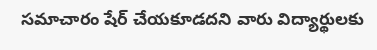సమాచారం షేర్ చేయకూడదని వారు విద్యార్థులకు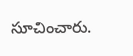సూచించారు.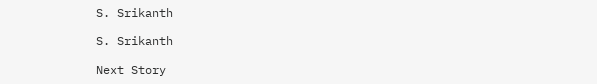S. Srikanth

S. Srikanth

Next Story